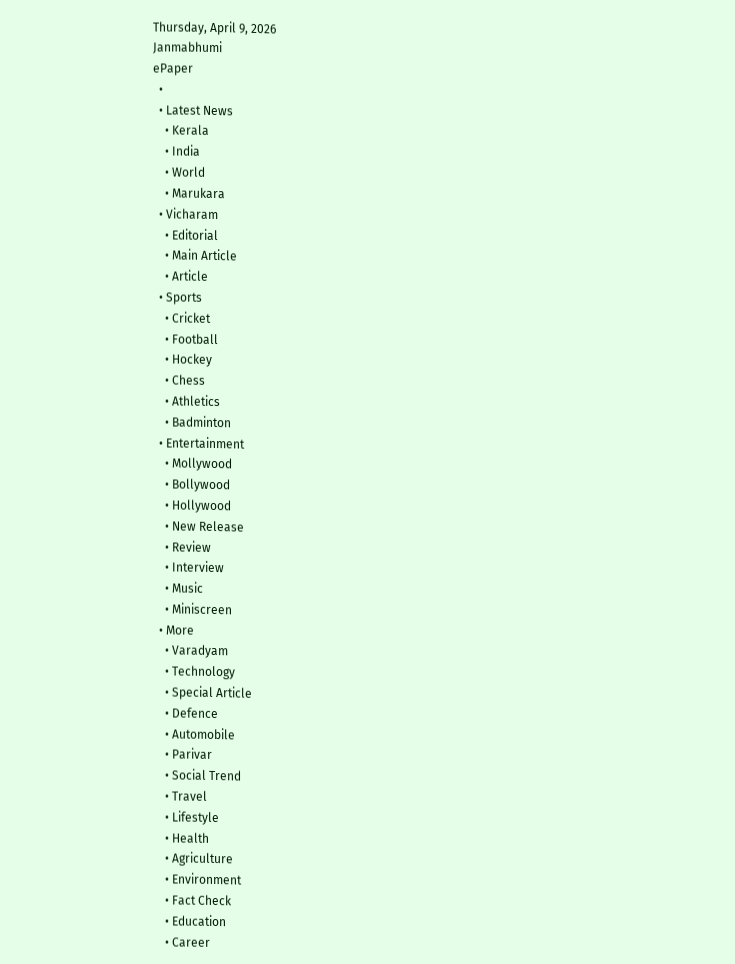Thursday, April 9, 2026
Janmabhumi
ePaper
  •
  • Latest News
    • Kerala
    • India
    • World
    • Marukara
  • Vicharam
    • Editorial
    • Main Article
    • Article
  • Sports
    • Cricket
    • Football
    • Hockey
    • Chess
    • Athletics
    • Badminton
  • Entertainment
    • Mollywood
    • Bollywood
    • Hollywood
    • New Release
    • Review
    • Interview
    • Music
    • Miniscreen
  • More
    • Varadyam
    • Technology
    • Special Article
    • Defence
    • Automobile
    • Parivar
    • Social Trend
    • Travel
    • Lifestyle
    • Health
    • Agriculture
    • Environment
    • Fact Check
    • Education
    • Career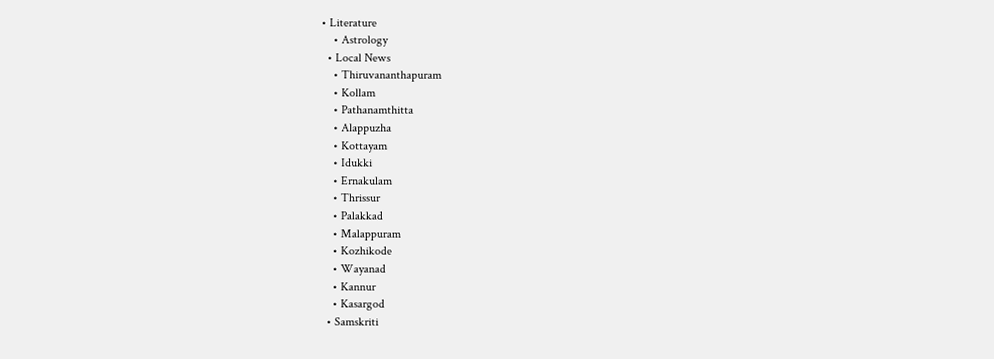• Literature
    • Astrology
  • Local News
    • Thiruvananthapuram
    • Kollam
    • Pathanamthitta
    • Alappuzha
    • Kottayam
    • Idukki
    • Ernakulam
    • Thrissur
    • Palakkad
    • Malappuram
    • Kozhikode
    • Wayanad
    • Kannur
    • Kasargod
  • Samskriti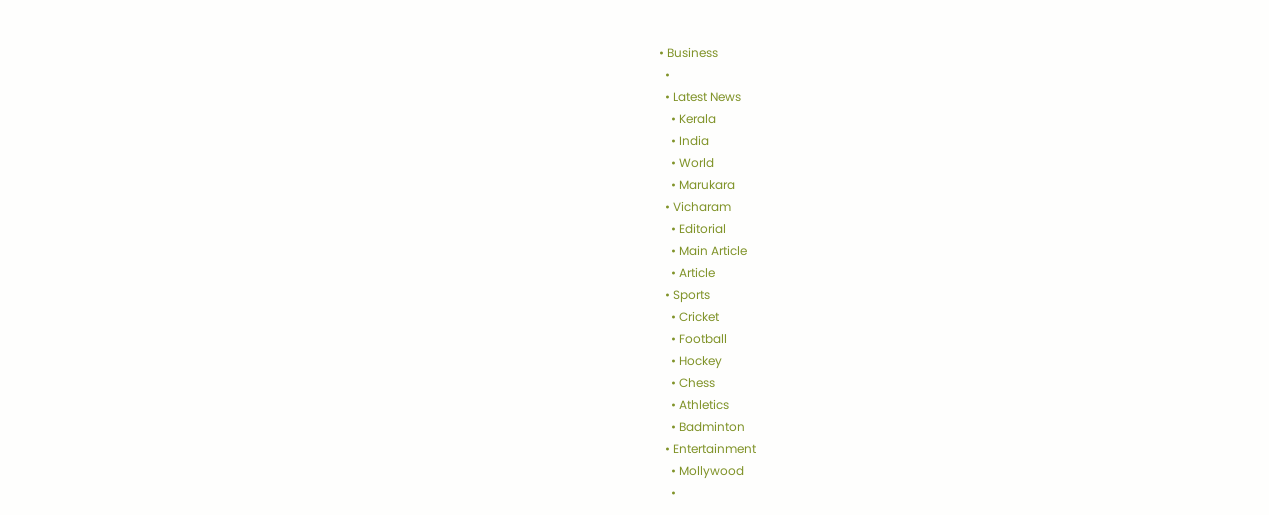• Business
  •
  • Latest News
    • Kerala
    • India
    • World
    • Marukara
  • Vicharam
    • Editorial
    • Main Article
    • Article
  • Sports
    • Cricket
    • Football
    • Hockey
    • Chess
    • Athletics
    • Badminton
  • Entertainment
    • Mollywood
    •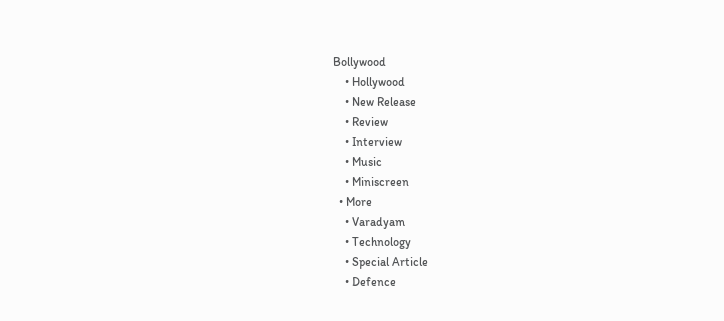Bollywood
    • Hollywood
    • New Release
    • Review
    • Interview
    • Music
    • Miniscreen
  • More
    • Varadyam
    • Technology
    • Special Article
    • Defence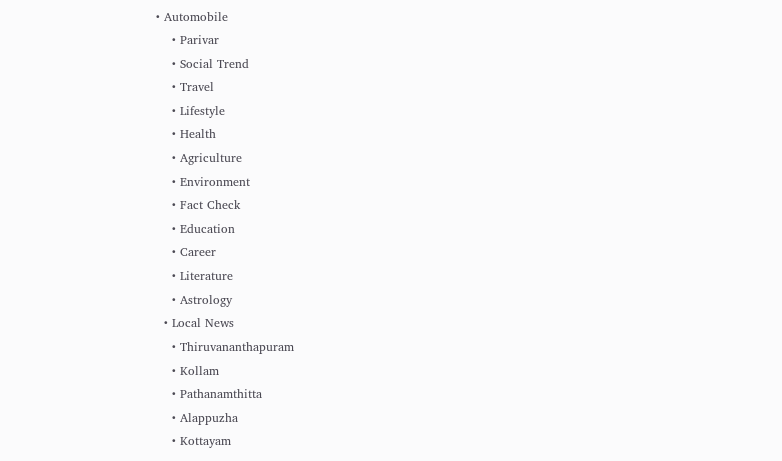• Automobile
    • Parivar
    • Social Trend
    • Travel
    • Lifestyle
    • Health
    • Agriculture
    • Environment
    • Fact Check
    • Education
    • Career
    • Literature
    • Astrology
  • Local News
    • Thiruvananthapuram
    • Kollam
    • Pathanamthitta
    • Alappuzha
    • Kottayam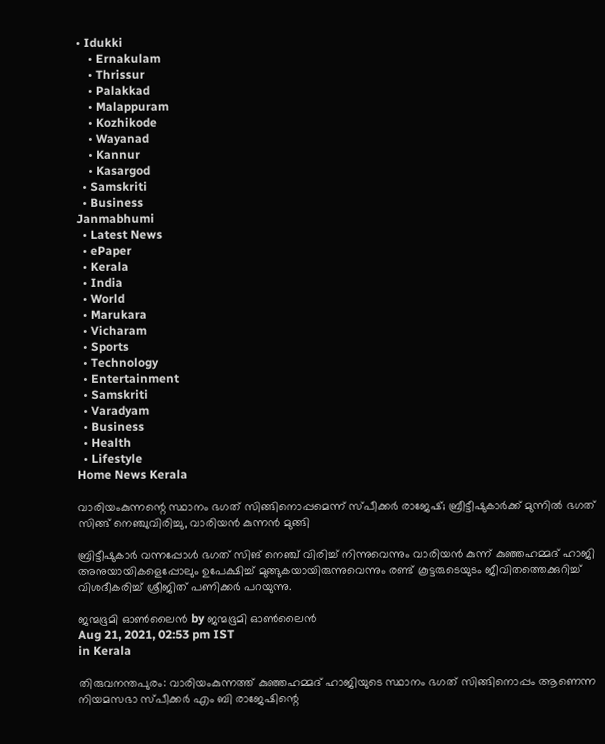• Idukki
    • Ernakulam
    • Thrissur
    • Palakkad
    • Malappuram
    • Kozhikode
    • Wayanad
    • Kannur
    • Kasargod
  • Samskriti
  • Business
Janmabhumi
  • Latest News
  • ePaper
  • Kerala
  • India
  • World
  • Marukara
  • Vicharam
  • Sports
  • Technology
  • Entertainment
  • Samskriti
  • Varadyam
  • Business
  • Health
  • Lifestyle
Home News Kerala

വാരിയംകുന്നന്റെ സ്ഥാനം ഭഗത് സിങ്ങിനൊപ്പമെന്ന് സ്പീക്കര്‍ രാജേഷ്; ബ്രീട്ടീഷുകാര്‍ക്ക് മുന്നില്‍ ഭഗത് സിങ്ങ് നെഞ്ചുവിരിച്ചു, വാരിയന്‍ കുന്നന്‍ മുങ്ങി

ബ്രിട്ടീഷുകാര്‍ വന്നപ്പോള്‍ ഭഗത് സിങ് നെഞ്ച് വിരിച്ച് നിന്നുവെന്നും വാരിയന്‍ കുന്ന് കുഞ്ഞഹമ്മദ് ഹാജി അനുയായികളെപ്പോലും ഉപേക്ഷിച്ച് മുങ്ങുകയായിരുന്നുവെന്നും രണ്ട് കൂട്ടരുടെയുടം ജീവിതത്തെക്കുറിച്ച് വിശദീകരിച്ച് ശ്രീജിത് പണിക്കര്‍ പറയുന്നു.

ജന്മഭൂമി ഓണ്‍ലൈന്‍ by ജന്മഭൂമി ഓണ്‍ലൈന്‍
Aug 21, 2021, 02:53 pm IST
in Kerala

തിരുവനന്തപുരം: വാരിയംകുന്നത്ത് കുഞ്ഞഹമ്മദ് ഹാജിയുടെ സ്ഥാനം ഭഗത് സിങ്ങിനൊപ്പം ആണെന്ന നിയമസഭാ സ്പീക്കർ എം ബി രാജേഷിന്റെ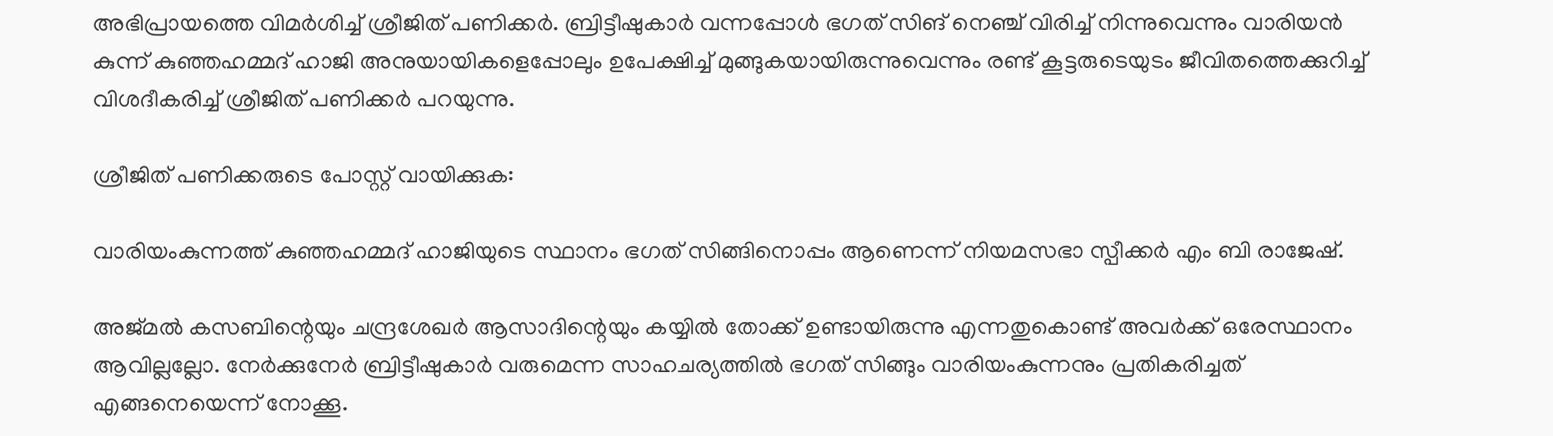അഭിപ്രായത്തെ വിമര്‍ശിച്ച് ശ്രീജിത് പണിക്കര്‍. ബ്രിട്ടീഷുകാര്‍ വന്നപ്പോള്‍ ഭഗത് സിങ് നെഞ്ച് വിരിച്ച് നിന്നുവെന്നും വാരിയന്‍ കുന്ന് കുഞ്ഞഹമ്മദ് ഹാജി അനുയായികളെപ്പോലും ഉപേക്ഷിച്ച് മുങ്ങുകയായിരുന്നുവെന്നും രണ്ട് കൂട്ടരുടെയുടം ജീവിതത്തെക്കുറിച്ച് വിശദീകരിച്ച് ശ്രീജിത് പണിക്കര്‍ പറയുന്നു.

ശ്രീജിത് പണിക്കരുടെ പോസ്റ്റ് വായിക്കുക:

വാരിയംകുന്നത്ത് കുഞ്ഞഹമ്മദ് ഹാജിയുടെ സ്ഥാനം ഭഗത് സിങ്ങിനൊപ്പം ആണെന്ന് നിയമസഭാ സ്പീക്കർ എം ബി രാജേഷ്.

അജ്മൽ കസബിന്റെയും ചന്ദ്രശേഖർ ആസാദിന്റെയും കയ്യിൽ തോക്ക് ഉണ്ടായിരുന്നു എന്നതുകൊണ്ട്‌ അവർക്ക് ഒരേസ്ഥാനം ആവില്ലല്ലോ. നേർക്കുനേർ ബ്രിട്ടീഷുകാർ വരുമെന്ന സാഹചര്യത്തിൽ ഭഗത്‌ സിങ്ങും വാരിയംകുന്നനും പ്രതികരിച്ചത് എങ്ങനെയെന്ന് നോക്കൂ.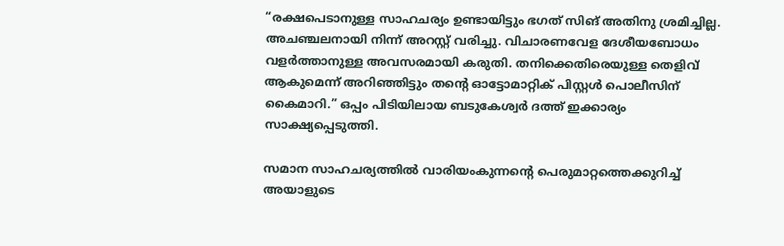“രക്ഷപെടാനുള്ള സാഹചര്യം ഉണ്ടായിട്ടും ഭഗത് സിങ് അതിനു ശ്രമിച്ചില്ല. അചഞ്ചലനായി നിന്ന് അറസ്റ്റ് വരിച്ചു. വിചാരണവേള ദേശീയബോധം വളർത്താനുള്ള അവസരമായി കരുതി. തനിക്കെതിരെയുള്ള തെളിവ് ആകുമെന്ന് അറിഞ്ഞിട്ടും തന്റെ ഓട്ടോമാറ്റിക് പിസ്റ്റൾ പൊലീസിന് കൈമാറി.” ഒപ്പം പിടിയിലായ ബടുകേശ്വർ ദത്ത് ഇക്കാര്യം സാക്ഷ്യപ്പെടുത്തി.

സമാന സാഹചര്യത്തിൽ വാരിയംകുന്നന്റെ പെരുമാറ്റത്തെക്കുറിച്ച് അയാളുടെ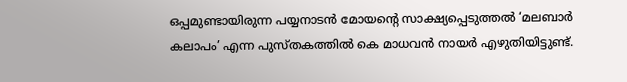ഒപ്പമുണ്ടായിരുന്ന പയ്യനാടൻ മോയന്റെ സാക്ഷ്യപ്പെടുത്തൽ ‘മലബാർ കലാപം’ എന്ന പുസ്തകത്തിൽ കെ മാധവൻ നായർ എഴുതിയിട്ടുണ്ട്.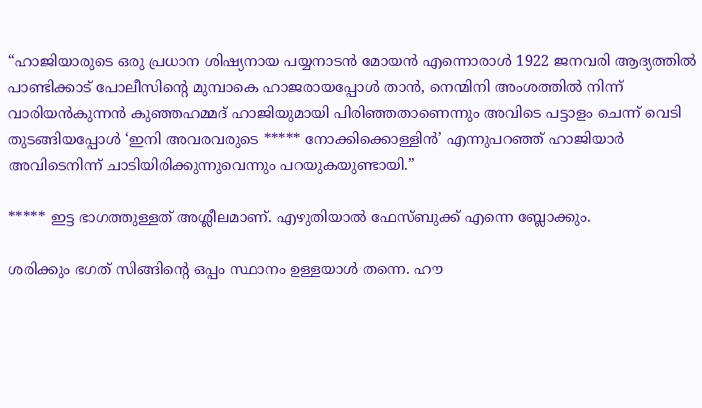“ഹാജിയാരുടെ ഒരു പ്രധാന ശിഷ്യനായ പയ്യനാടൻ മോയൻ എന്നൊരാൾ 1922 ജനവരി ആദ്യത്തിൽ പാണ്ടിക്കാട് പോലീസിന്റെ മുമ്പാകെ ഹാജരായപ്പോൾ താൻ, നെന്മിനി അംശത്തിൽ നിന്ന് വാരിയൻകുന്നൻ കുഞ്ഞഹമ്മദ് ഹാജിയുമായി പിരിഞ്ഞതാണെന്നും അവിടെ പട്ടാളം ചെന്ന് വെടി തുടങ്ങിയപ്പോൾ ‘ഇനി അവരവരുടെ ***** നോക്കിക്കൊള്ളിൻ’ എന്നുപറഞ്ഞ് ഹാജിയാർ അവിടെനിന്ന് ചാടിയിരിക്കുന്നുവെന്നും പറയുകയുണ്ടായി.”

***** ഇട്ട ഭാഗത്തുള്ളത് അശ്ലീലമാണ്. എഴുതിയാൽ ഫേസ്‌ബുക്ക് എന്നെ ബ്ലോക്കും.

ശരിക്കും ഭഗത് സിങ്ങിന്റെ ഒപ്പം സ്ഥാനം ഉള്ളയാൾ തന്നെ. ഹൗ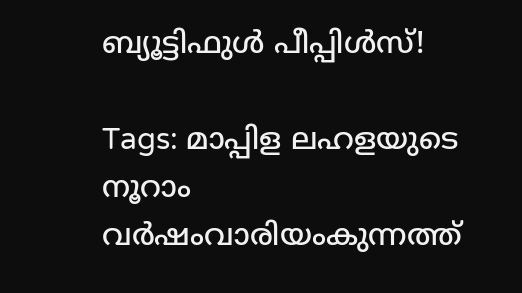ബ്യൂട്ടിഫുൾ പീപ്പിൾസ്!

Tags: മാപ്പിള ലഹളയുടെ നൂറാം വര്‍ഷംവാരിയംകുന്നത്ത്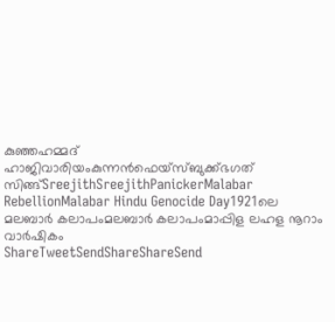കുഞ്ഞഹമ്മദ് ഹാജിവാരിയംകുന്നന്‍ഫെയ്സ്ബുക്ക്ഭഗത് സിങ്ങ്SreejithSreejithPanickerMalabar RebellionMalabar Hindu Genocide Day1921ലെ മലബാര്‍ കലാപംമലബാര്‍ കലാപംമാപ്പിള ലഹള നൂറാം വാര്‍ഷികം
ShareTweetSendShareShareSend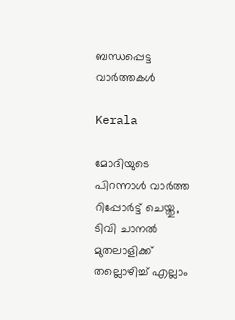ബന്ധപ്പെട്ട വാര്‍ത്തകള്‍

Kerala

മോദിയുടെ പിറന്നാൾ വാർത്ത റിപ്പോർട്ട് ചെയ്തു, ടിവി ചാനൽ മുതലാളിക്ക് തല്ലൊഴിച്ച് എല്ലാം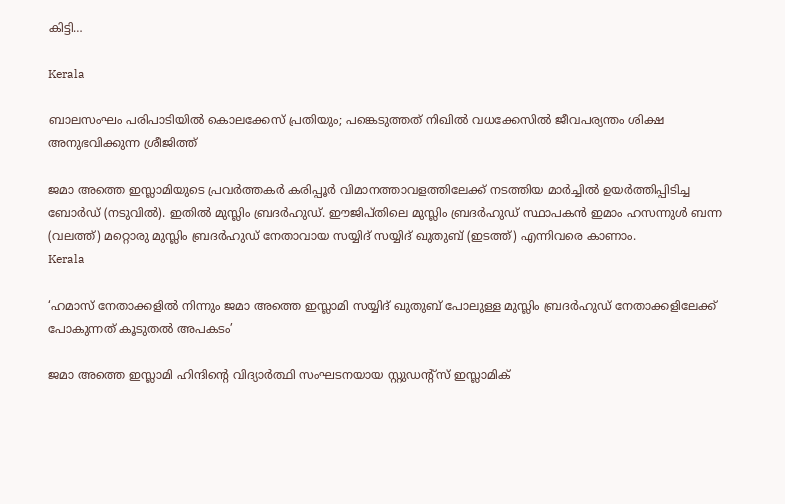കിട്ടി…

Kerala

ബാലസംഘം പരിപാടിയിൽ കൊലക്കേസ് പ്രതിയും; പങ്കെടുത്തത് നിഖില്‍ വധക്കേസില്‍ ജീവപര്യന്തം ശിക്ഷ അനുഭവിക്കുന്ന ശ്രീജിത്ത്

ജമാ അത്തെ ഇസ്ലാമിയുടെ പ്രവര്‍ത്തകര്‍ കരിപ്പൂര്‍ വിമാനത്താവളത്തിലേക്ക് നടത്തിയ മാര്‍ച്ചില്‍ ഉയര്‍ത്തിപ്പിടിച്ച ബോര്‍ഡ് (നടുവില്‍). ഇതില്‍ മുസ്ലിം ബ്രദര്‍ഹുഡ്. ഈജിപ്തിലെ മുസ്ലിം ബ്രദര്‍ഹുഡ് സ്ഥാപകന്‍ ഇമാം ഹസന്നുള്‍ ബന്ന (വലത്ത്) മറ്റൊരു മുസ്ലിം ബ്രദര്‍ഹുഡ് നേതാവായ സയ്യിദ് സയ്യിദ് ഖുതുബ് (ഇടത്ത്) എന്നിവരെ കാണാം.
Kerala

‘ഹമാസ് നേതാക്കളില്‍ നിന്നും ജമാ അത്തെ ഇസ്ലാമി സയ്യിദ് ഖുതുബ് പോലുള്ള മുസ്ലിം ബ്രദര്‍ഹുഡ് നേതാക്കളിലേക്ക് പോകുന്നത് കൂടുതല്‍ അപകടം’

ജമാ അത്തെ ഇസ്ലാമി ഹിന്ദിന്‍റെ വിദ്യാര്‍ത്ഥി സംഘടനയായ സ്റ്റുഡന്‍റ്സ് ഇസ്ലാമിക്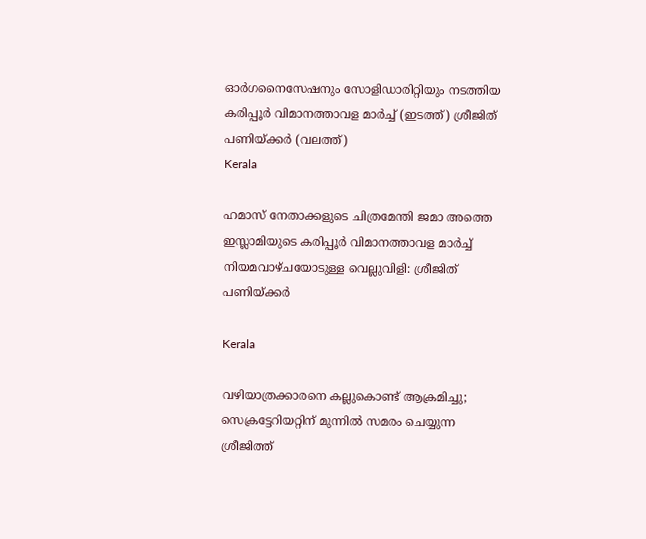ഓര്‍ഗനൈസേഷനും സോളിഡാരിറ്റിയും നടത്തിയ കരിപ്പൂര്‍ വിമാനത്താവള മാര്‍ച്ച് (ഇടത്ത്) ശ്രീജിത് പണിയ്ക്കര്‍ (വലത്ത്)
Kerala

ഹമാസ് നേതാക്കളുടെ ചിത്രമേന്തി ജമാ അത്തെ ഇസ്ലാമിയുടെ കരിപ്പൂര്‍ വിമാനത്താവള മാര്‍ച്ച് നിയമവാഴ്ചയോടുള്ള വെല്ലുവിളി: ശ്രീജിത് പണിയ്‌ക്കര്‍

Kerala

വഴിയാത്രക്കാരനെ കല്ലുകൊണ്ട് ആക്രമിച്ചു; സെക്രട്ടേറിയറ്റിന് മുന്നില്‍ സമരം ചെയ്യുന്ന ശ്രീജിത്ത്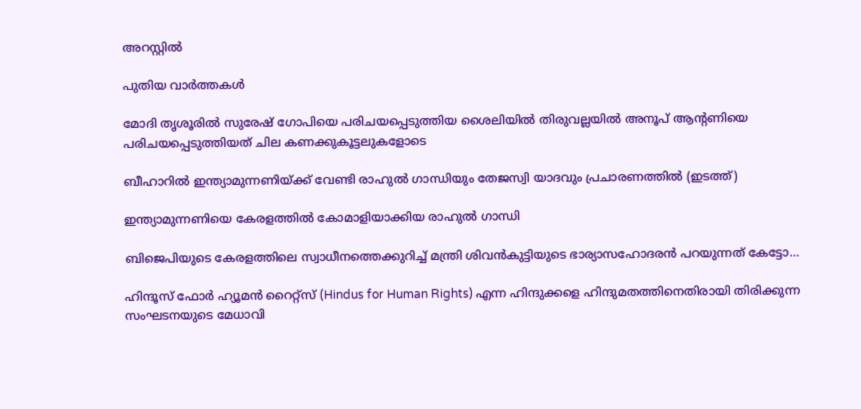അറസ്റ്റിൽ

പുതിയ വാര്‍ത്തകള്‍

മോദി തൃശൂരില്‍ സുരേഷ് ഗോപിയെ പരിചയപ്പെടുത്തിയ ശൈലിയില്‍ തിരുവല്ലയില്‍ അനൂപ് ആന്‍റണിയെ പരിചയപ്പെടുത്തിയത് ചില കണക്കുകൂട്ടലുകളോടെ

ബീഹാറില്‍ ഇന്ത്യാമുന്നണിയ്ക്ക് വേണ്ടി രാഹുല്‍ ഗാന്ധിയും തേജസ്വി യാദവും പ്രചാരണത്തില്‍ (ഇടത്ത്)

ഇന്ത്യാമുന്നണിയെ കേരളത്തില്‍ കോമാളിയാക്കിയ രാഹുല്‍ ഗാന്ധി

ബിജെപിയുടെ കേരളത്തിലെ സ്വാധീനത്തെക്കുറിച്ച് മന്ത്രി ശിവന്‍കുട്ടിയുടെ ഭാര്യാസഹോദരന്‍ പറയുന്നത് കേട്ടോ…

ഹിന്ദൂസ് ഫോര്‍ ഹ്യൂമന്‍ റൈറ്റ്സ് (Hindus for Human Rights) എന്ന ഹിന്ദുക്കളെ ഹിന്ദുമതത്തിനെതിരായി തിരിക്കുന്ന സംഘടനയുടെ മേധാവി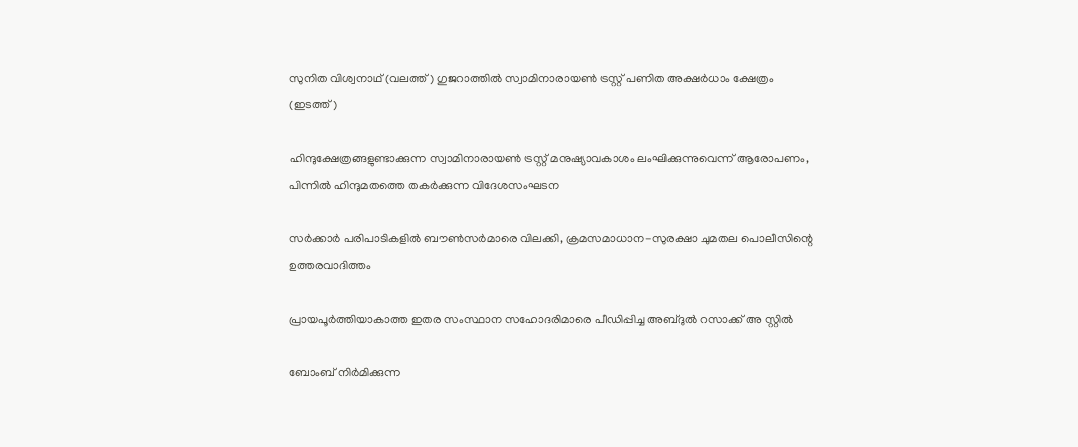സുനിത വിശ്വനാഥ് (വലത്ത്) ഗുജറാത്തില്‍ സ്വാമിനാരായണ്‍ ട്രസ്റ്റ് പണിത അക്ഷര്‍ധാം ക്ഷേത്രം (ഇടത്ത്)

ഹിന്ദുക്ഷേത്രങ്ങളുണ്ടാക്കുന്ന സ്വാമിനാരായണ്‍ ട്രസ്റ്റ് മനുഷ്യാവകാശം ലംഘിക്കുന്നുവെന്ന് ആരോപണം, പിന്നില്‍ ഹിന്ദുമതത്തെ തകര്‍ക്കുന്ന വിദേശസംഘടന

സര്‍ക്കാര്‍ പരിപാടികളില്‍ ബൗണ്‍സര്‍മാരെ വിലക്കി, ക്രമസമാധാന-സുരക്ഷാ ചുമതല പൊലീസിന്റെ ഉത്തരവാദിത്തം

പ്രായപൂര്‍ത്തിയാകാത്ത ഇതര സംസ്ഥാന സഹോദരിമാരെ പീഡിപ്പിച്ച അബ്ദുല്‍ റസാക്ക് അ സ്റ്റില്‍

ബോംബ് നിര്‍മിക്കുന്ന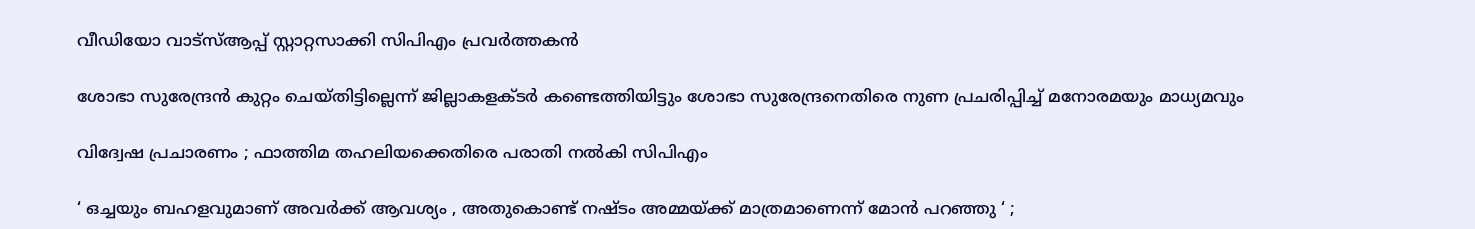വീഡിയോ വാട്‌സ്ആപ്പ് സ്റ്റാറ്റസാക്കി സിപിഎം പ്രവര്‍ത്തകന്‍

ശോഭാ സുരേന്ദ്രന്‍ കുറ്റം ചെയ്തിട്ടില്ലെന്ന് ജില്ലാകളക്ടര്‍ കണ്ടെത്തിയിട്ടും ശോഭാ സുരേന്ദ്രനെതിരെ നുണ പ്രചരിപ്പിച്ച് മനോരമയും മാധ്യമവും

വിദ്വേഷ പ്രചാരണം ; ഫാത്തിമ തഹലിയക്കെതിരെ പരാതി നല്‍കി സിപിഎം

‘ ഒച്ചയും ബഹളവുമാണ് അവർക്ക് ആവശ്യം , അതുകൊണ്ട് നഷ്ടം അമ്മയ്‌ക്ക് മാത്രമാണെന്ന് മോൻ പറഞ്ഞു ‘ ;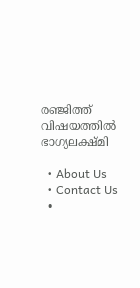രഞ്ജിത്ത് വിഷയത്തിൽ ഭാഗ്യലക്ഷ്മി

  • About Us
  • Contact Us
  •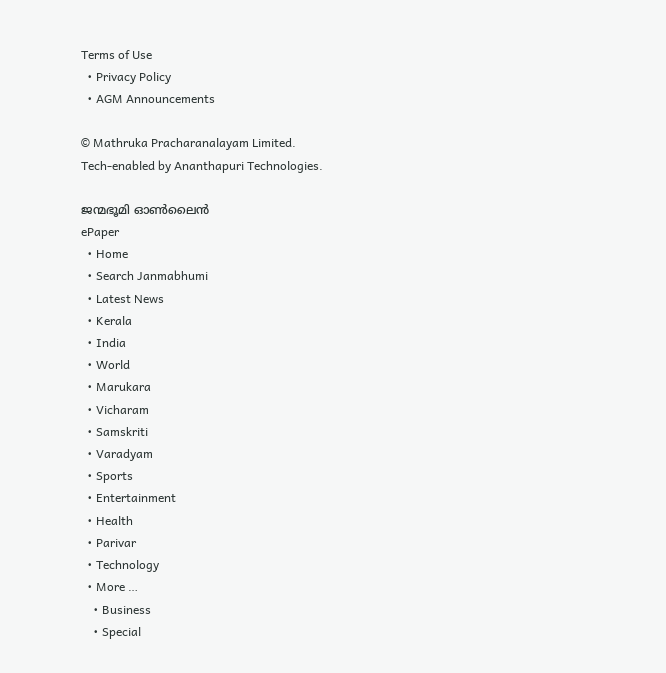Terms of Use
  • Privacy Policy
  • AGM Announcements

© Mathruka Pracharanalayam Limited.
Tech-enabled by Ananthapuri Technologies.

ജന്മഭൂമി ഓണ്‍ലൈന്‍
ePaper
  • Home
  • Search Janmabhumi
  • Latest News
  • Kerala
  • India
  • World
  • Marukara
  • Vicharam
  • Samskriti
  • Varadyam
  • Sports
  • Entertainment
  • Health
  • Parivar
  • Technology
  • More …
    • Business
    • Special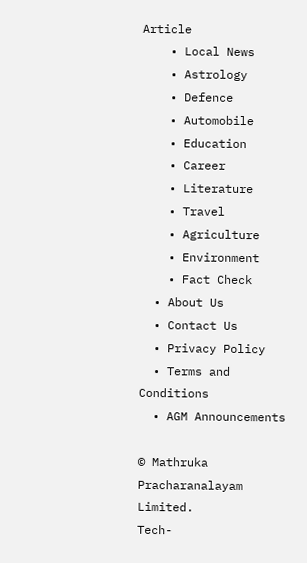Article
    • Local News
    • Astrology
    • Defence
    • Automobile
    • Education
    • Career
    • Literature
    • Travel
    • Agriculture
    • Environment
    • Fact Check
  • About Us
  • Contact Us
  • Privacy Policy
  • Terms and Conditions
  • AGM Announcements

© Mathruka Pracharanalayam Limited.
Tech-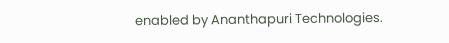enabled by Ananthapuri Technologies.